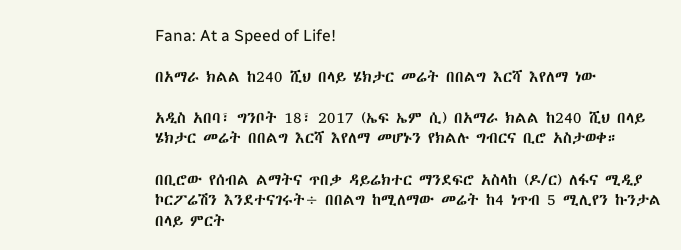Fana: At a Speed of Life!

በአማራ ክልል ከ240 ሺህ በላይ ሄክታር መሬት በበልግ እርሻ እየለማ ነው

አዲስ አበባ፣ ግንቦት 18፣ 2017 (ኤፍ ኤም ሲ) በአማራ ክልል ከ240 ሺህ በላይ ሄክታር መሬት በበልግ እርሻ እየለማ መሆኑን የክልሉ ግብርና ቢሮ አስታወቀ።

በቢሮው የሰብል ልማትና ጥበቃ ዳይሬክተር ማንደፍሮ አስላከ (ዶ/ር) ለፋና ሚዲያ ኮርፖሬሽን እንደተናገሩት÷ በበልግ ከሚለማው መሬት ከ4 ነጥብ 5 ሚሊየን ኩንታል በላይ ምርት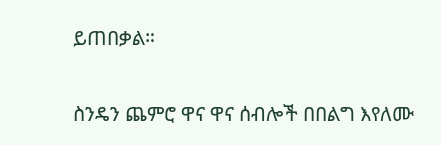ይጠበቃል።

ስንዴን ጨምሮ ዋና ዋና ሰብሎች በበልግ እየለሙ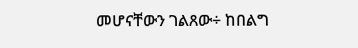መሆናቸውን ገልጸው÷ ከበልግ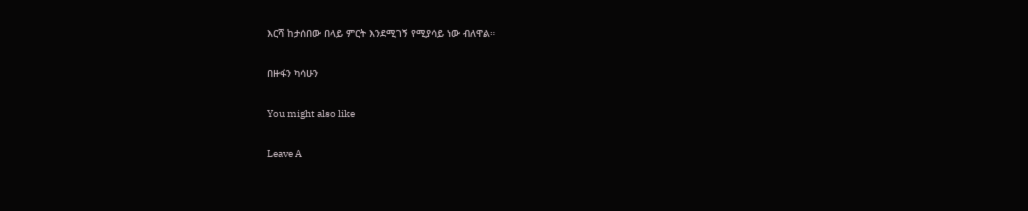እርሻ ከታሰበው በላይ ምርት እንደሚገኝ የሚያሳይ ነው ብለዋል።

በዙፋን ካሳሁን

You might also like

Leave A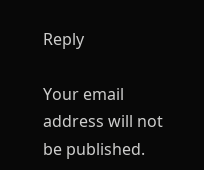Reply

Your email address will not be published.